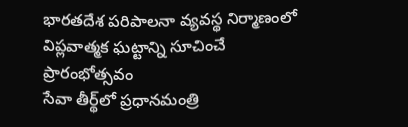భారతదేశ పరిపాలనా వ్యవస్థ నిర్మాణంలో విప్లవాత్మక ఘట్టాన్ని సూచించే ప్రారంభోత్సవం
సేవా తీర్థ్‌లో ప్రధానమంత్రి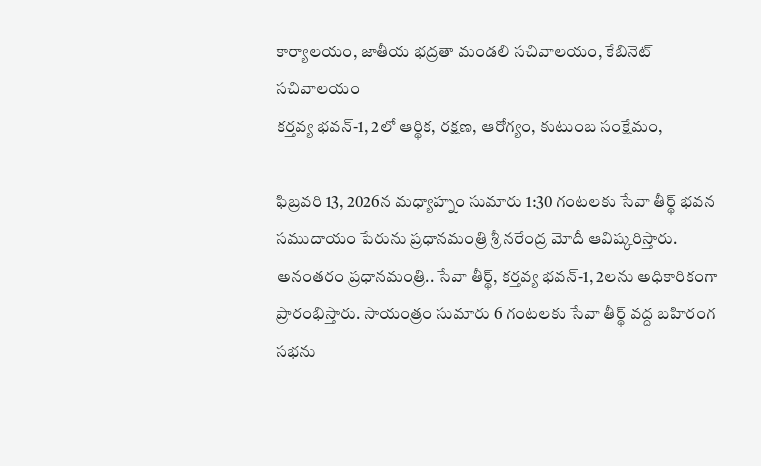కార్యాలయం, జాతీయ భద్రతా మండలి సచివాలయం, కేబినెట్ సచివాలయం
కర్తవ్య భవన్-1, 2లో ఆర్థిక, రక్షణ, ఆరోగ్యం, కుటుంబ సంక్షేమం,

ఫిబ్రవరి 13, 2026న మధ్యాహ్నం సుమారు 1:30 గంటలకు సేవా తీర్థ్ భవన సముదాయం పేరును ప్రధానమంత్రి శ్రీ నరేంద్ర మోదీ ఆవిష్కరిస్తారు. అనంతరం ప్రధానమంత్రి.. సేవా తీర్థ్, కర్తవ్య భవన్-1, 2లను అధికారికంగా ప్రారంభిస్తారు. సాయంత్రం సుమారు 6 గంటలకు సేవా తీర్థ్ వద్ద బహిరంగ సభను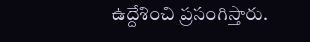ఉద్దేశించి ప్రసంగిస్తారు.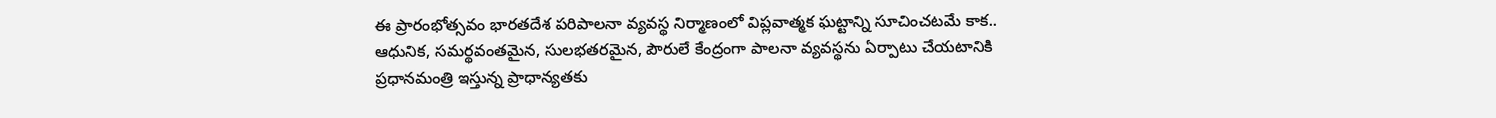ఈ ప్రారంభోత్సవం భారతదేశ పరిపాలనా వ్యవస్థ నిర్మాణంలో విప్లవాత్మక ఘట్టాన్ని సూచించటమే కాక.. ఆధునిక, సమర్థవంతమైన, సులభతరమైన, పౌరులే కేంద్రంగా పాలనా వ్యవస్థను ఏర్పాటు చేయటానికి ప్రధానమంత్రి ఇస్తున్న ప్రాధాన్యతకు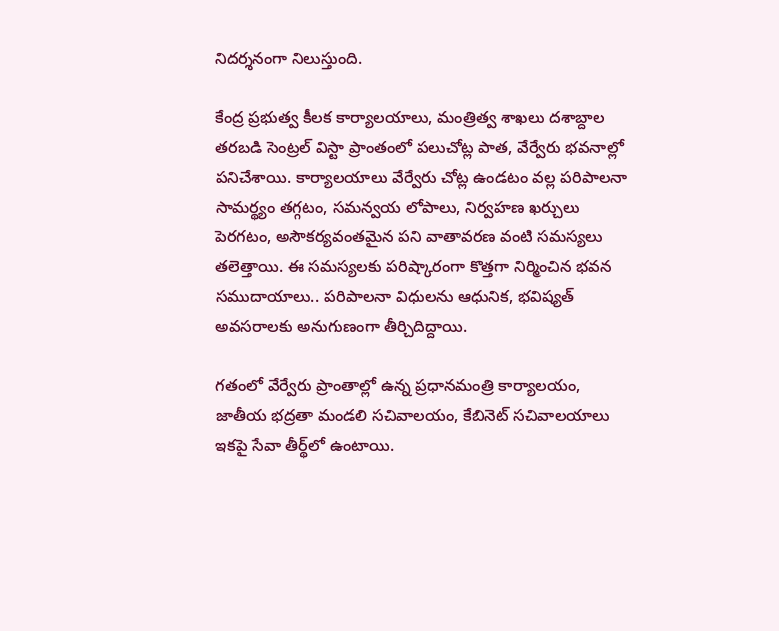నిదర్శనంగా నిలుస్తుంది.

కేంద్ర ప్రభుత్వ కీలక కార్యాలయాలు, మంత్రిత్వ శాఖలు దశాబ్దాల తరబడి సెంట్రల్ విస్టా ప్రాంతంలో పలుచోట్ల పాత, వేర్వేరు భవనాల్లో పనిచేశాయి. కార్యాలయాలు వేర్వేరు చోట్ల ఉండటం వల్ల పరిపాలనా సామర్థ్యం తగ్గటం, సమన్వయ లోపాలు, నిర్వహణ ఖర్చులు పెరగటం, అసౌకర్యవంతమైన పని వాతావరణ వంటి సమస్యలు తలెత్తాయి. ఈ సమస్యలకు పరిష్కారంగా కొత్తగా నిర్మించిన భవన సముదాయాలు.. పరిపాలనా విధులను ఆధునిక, భవిష్యత్ అవసరాలకు అనుగుణంగా తీర్చిదిద్దాయి.

గతంలో వేర్వేరు ప్రాంతాల్లో ఉన్న ప్రధానమంత్రి కార్యాలయం, జాతీయ భద్రతా మండలి సచివాలయం, కేబినెట్ సచివాలయాలు ఇకపై సేవా తీర్థ్‌లో ఉంటాయి.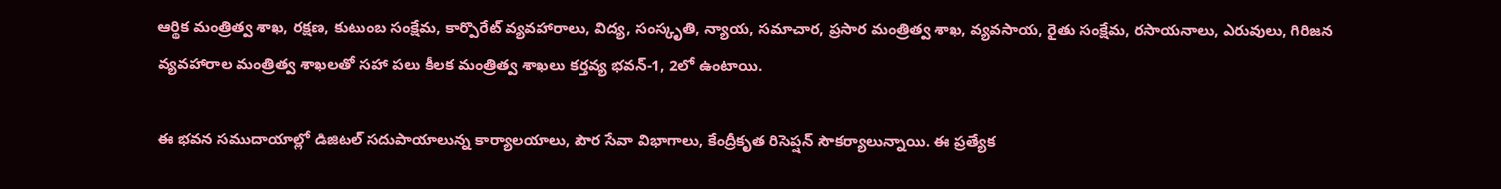ఆర్థిక మంత్రిత్వ శాఖ, రక్షణ, కుటుంబ సంక్షేమ, కార్పొరేట్ వ్యవహారాలు, విద్య, సంస్కృతి, న్యాయ, సమాచార, ప్రసార మంత్రిత్వ శాఖ, వ్యవసాయ, రైతు సంక్షేమ, రసాయనాలు, ఎరువులు, గిరిజన వ్యవహారాల మంత్రిత్వ శాఖలతో సహా పలు కీలక మంత్రిత్వ శాఖలు కర్తవ్య భవన్-1, 2లో ఉంటాయి.

ఈ భవన సముదాయాల్లో డిజిటల్ సదుపాయాలున్న కార్యాలయాలు, పౌర సేవా విభాగాలు, కేంద్రీకృత రిసెప్షన్ సౌకర్యాలున్నాయి. ఈ ప్రత్యేక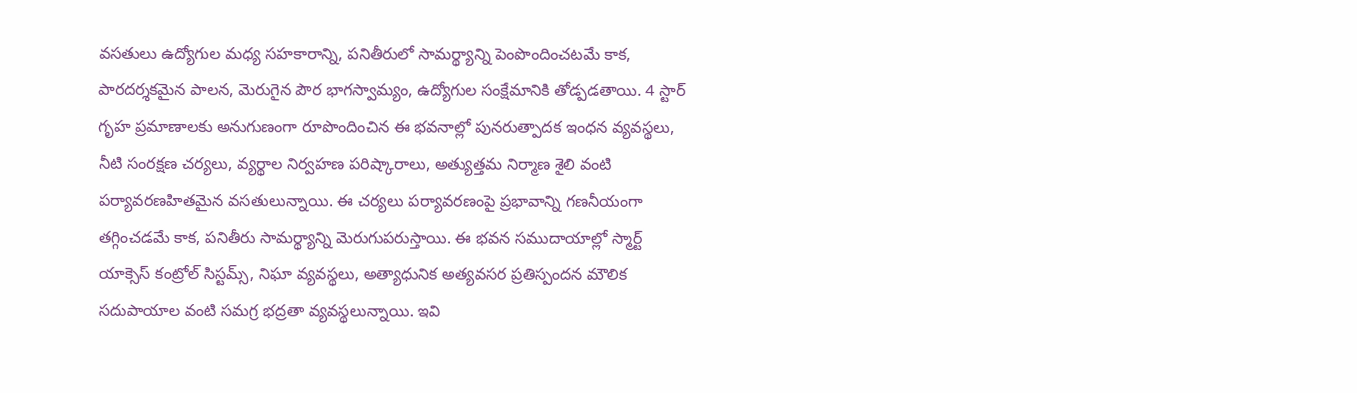వసతులు ఉద్యోగుల మధ్య సహకారాన్ని, పనితీరులో సామర్థ్యాన్ని పెంపొందించటమే కాక, పారదర్శకమైన పాలన, మెరుగైన పౌర భాగస్వామ్యం, ఉద్యోగుల సంక్షేమానికి తోడ్పడతాయి. 4 స్టార్ గృహ ప్రమాణాలకు అనుగుణంగా రూపొందించిన ఈ భవనాల్లో పునరుత్పాదక ఇంధన వ్యవస్థలు, నీటి సంరక్షణ చర్యలు, వ్యర్థాల నిర్వహణ పరిష్కారాలు, అత్యుత్తమ నిర్మాణ శైలి వంటి పర్యావరణహితమైన వసతులున్నాయి. ఈ చర్యలు పర్యావరణంపై ప్రభావాన్ని గణనీయంగా తగ్గించడమే కాక, పనితీరు సామర్థ్యాన్ని మెరుగుపరుస్తాయి. ఈ భవన సముదాయాల్లో స్మార్ట్ యాక్సెస్ కంట్రోల్ సిస్టమ్స్, నిఘా వ్యవస్థలు, అత్యాధునిక అత్యవసర ప్రతిస్పందన మౌలిక సదుపాయాల వంటి సమగ్ర భద్రతా వ్యవస్థలున్నాయి. ఇవి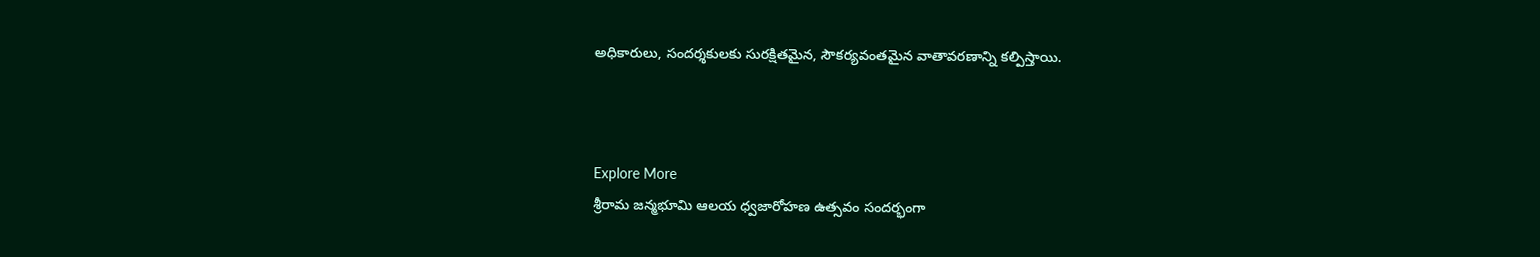అధికారులు, సందర్శకులకు సురక్షితమైన, సౌకర్యవంతమైన వాతావరణాన్ని కల్పిస్తాయి.



Explore More
శ్రీరామ జన్మభూమి ఆలయ ధ్వజారోహణ ఉత్సవం సందర్భంగా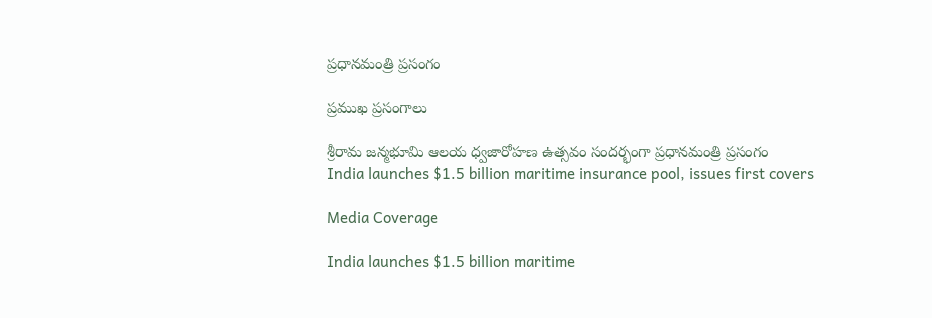ప్రధానమంత్రి ప్రసంగం

ప్రముఖ ప్రసంగాలు

శ్రీరామ జన్మభూమి ఆలయ ధ్వజారోహణ ఉత్సవం సందర్భంగా ప్రధానమంత్రి ప్రసంగం
India launches $1.5 billion maritime insurance pool, issues first covers

Media Coverage

India launches $1.5 billion maritime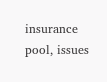insurance pool, issues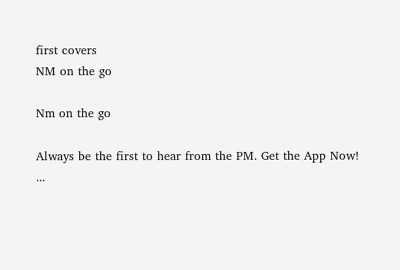first covers
NM on the go

Nm on the go

Always be the first to hear from the PM. Get the App Now!
...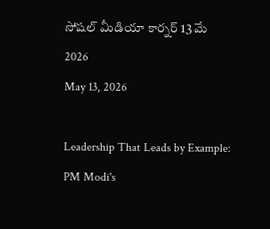సోషల్ మీడియా కార్నర్ 13 మే 2026
May 13, 2026

Leadership That Leads by Example: PM Modi's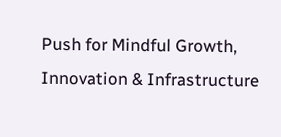Push for Mindful Growth, Innovation & Infrastructure